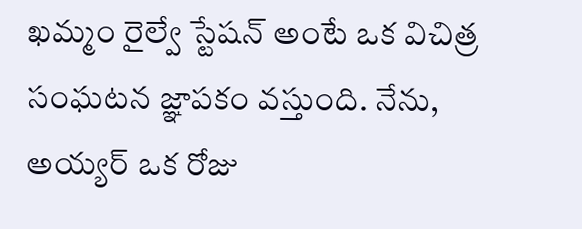ఖమ్మం రైల్వే స్టేషన్ అంటే ఒక విచిత్ర సంఘటన జ్ఞాపకం వస్తుంది. నేను, అయ్యర్ ఒక రోజు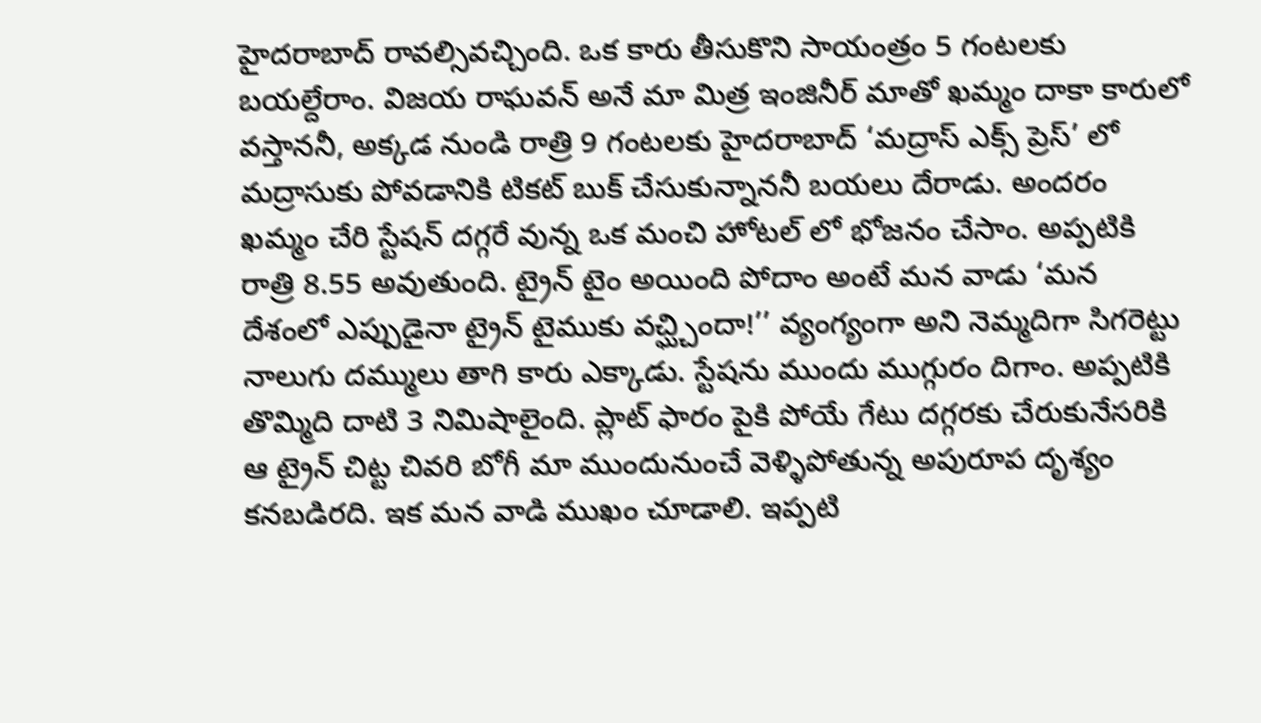హైదరాబాద్ రావల్సివచ్చింది. ఒక కారు తీసుకొని సాయంత్రం 5 గంటలకు బయల్దేరాం. విజయ రాఘవన్ అనే మా మిత్ర ఇంజినీర్ మాతో ఖమ్మం దాకా కారులో వస్తాననీ, అక్కడ నుండి రాత్రి 9 గంటలకు హైదరాబాద్ ‘మద్రాస్ ఎక్స్ ప్రెస్’ లో మద్రాసుకు పోవడానికి టికట్ బుక్ చేసుకున్నాననీ బయలు దేరాడు. అందరం ఖమ్మం చేరి స్టేషన్ దగ్గరే వున్న ఒక మంచి హోటల్ లో భోజనం చేసాం. అప్పటికి రాత్రి 8.55 అవుతుంది. ట్రైన్ టైం అయింది పోదాం అంటే మన వాడు ‘మన దేశంలో ఎప్పుడైనా ట్రైన్ టైముకు వచ్ఘ్చిందా!’’ వ్యంగ్యంగా అని నెమ్మదిగా సిగరెట్టు నాలుగు దమ్ములు తాగి కారు ఎక్కాడు. స్టేషను ముందు ముగ్గురం దిగాం. అప్పటికి తొమ్మిది దాటి 3 నిమిషాలైంది. ప్లాట్ ఫారం పైకి పోయే గేటు దగ్గరకు చేరుకునేసరికి ఆ ట్రైన్ చిట్ట చివరి బోగీ మా ముందునుంచే వెళ్ళిపోతున్న అపురూప దృశ్యం కనబడిరది. ఇక మన వాడి ముఖం చూడాలి. ఇప్పటి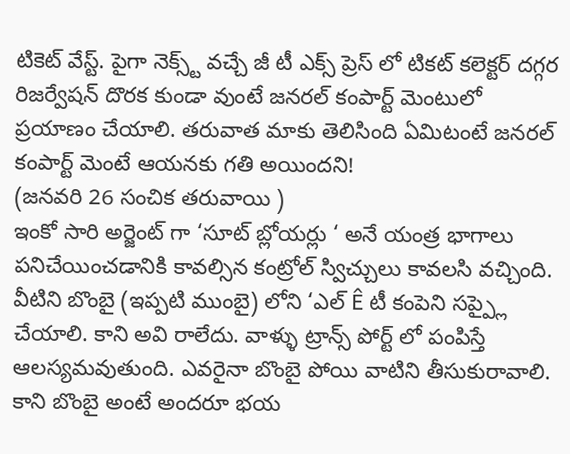టికెట్ వేస్ట్. పైగా నెక్స్ట్ వచ్చే జీ టీ ఎక్స్ ప్రెస్ లో టికట్ కలెక్టర్ దగ్గర రిజర్వేషన్ దొరక కుండా వుంటే జనరల్ కంపార్ట్ మెంటులో ప్రయాణం చేయాలి. తరువాత మాకు తెలిసింది ఏమిటంటే జనరల్ కంపార్ట్ మెంటే ఆయనకు గతి అయిందని!
(జనవరి 26 సంచిక తరువాయి )
ఇంకో సారి అర్జెంట్ గా ‘సూట్ బ్లోయర్లు ‘ అనే యంత్ర భాగాలు
పనిచేయించడానికి కావల్సిన కంట్రోల్ స్విచ్చులు కావలసి వచ్చింది. వీటిని బొంబై (ఇప్పటి ముంబై) లోని ‘ఎల్ Ê టీ కంపెని సప్ప్లై చేయాలి. కాని అవి రాలేదు. వాళ్ళు ట్రాన్స్ పోర్ట్ లో పంపిస్తే ఆలస్యమవుతుంది. ఎవరైనా బొంబై పోయి వాటిని తీసుకురావాలి. కాని బొంబై అంటే అందరూ భయ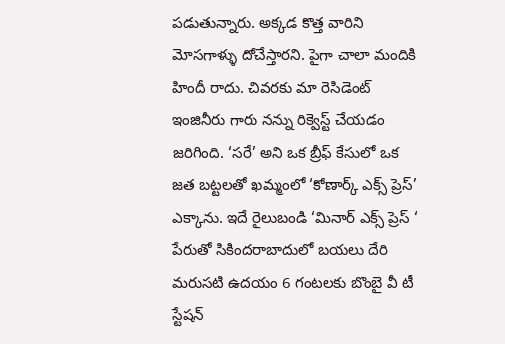పడుతున్నారు. అక్కడ కొత్త వారిని మోసగాళ్ళు దోచేస్తారని. పైగా చాలా మందికి హిందీ రాదు. చివరకు మా రెసిడెంట్ ఇంజినీరు గారు నన్ను రిక్వెస్ట్ చేయడం జరిగింది. ‘సరే’ అని ఒక బ్రీఫ్ కేసులో ఒక జత బట్టలతో ఖమ్మంలో ‘కోణార్క్ ఎక్స్ ప్రెస్’ ఎక్కాను. ఇదే రైలుబండి ‘మినార్ ఎక్స్ ప్రెస్ ‘ పేరుతో సికిందరాబాదులో బయలు దేరి మరుసటి ఉదయం 6 గంటలకు బొంబై వీ టీ స్టేషన్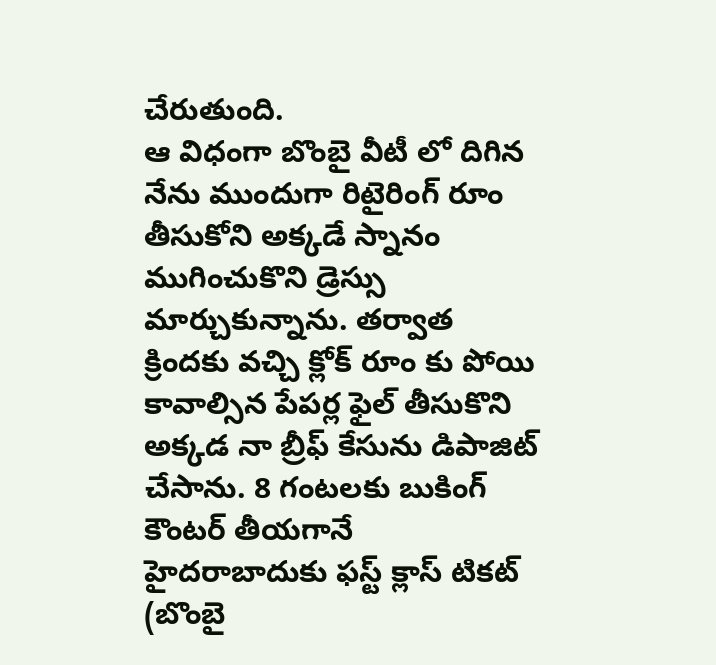చేరుతుంది.
ఆ విధంగా బొంబై వీటీ లో దిగిన నేను ముందుగా రిటైరింగ్ రూం తీసుకోని అక్కడే స్నానం ముగించుకొని డ్రెస్సు మార్చుకున్నాను. తర్వాత క్రిందకు వచ్చి క్లోక్ రూం కు పోయి కావాల్సిన పేపర్ల ఫైల్ తీసుకొని అక్కడ నా బ్రీఫ్ కేసును డిపాజిట్ చేసాను. 8 గంటలకు బుకింగ్ కౌంటర్ తీయగానే హైదరాబాదుకు ఫస్ట్ క్లాస్ టికట్ (బొంబై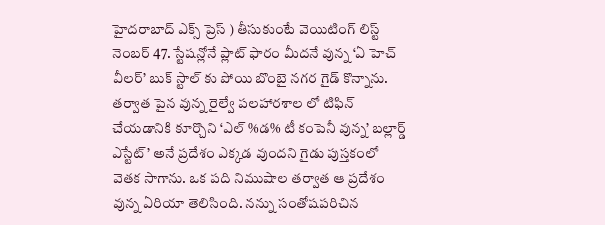హైదరాబాద్ ఎక్స్ ప్రెస్ ) తీసుకుంటే వెయిటింగ్ లిస్ట్ నెంబర్ 47. స్టేషన్లోనే ప్లాట్ ఫారం మీదనే వున్న ‘ఏ హెచ్ వీలర్’ బుక్ స్టాల్ కు పోయి బొంబై నగర గైడ్ కొన్నాను. తర్వాత పైన వున్న రైల్వే పలహారశాల లో టిఫిన్ చేయడానికి కూర్చొని ‘ఎల్ %డ% టీ కంపెనీ వున్న’ బల్లార్డ్ ఎస్టేట్’ అనే ప్రదేశం ఎక్కడ వుందని గైడు పుస్తకంలో వెతక సాగాను. ఒక పది నిముషాల తర్వాత ఆ ప్రదేశం వున్న ఏరియా తెలిసింది. నన్ను సంతోషపరిచిన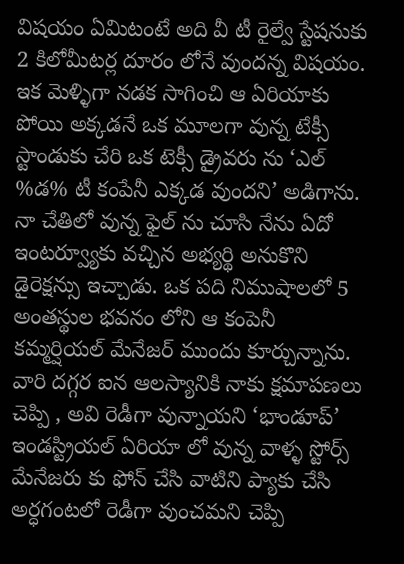విషయం ఏమిటంటే అది వీ టీ రైల్వే స్టేషనుకు 2 కిలోమీటర్ల దూరం లోనే వుందన్న విషయం.
ఇక మెళ్ళిగా నడక సాగించి ఆ ఏరియాకు పోయి అక్కడనే ఒక మూలగా వున్న టేక్సీ స్టాండుకు చేరి ఒక టెక్సీ డ్రైవరు ను ‘ఎల్ %డ% టీ కంపేనీ ఎక్కడ వుందని’ అడిగాను. నా చేతిలో వున్న ఫైల్ ను చూసి నేను ఏదో ఇంటర్వ్యూకు వచ్చిన అభ్యర్థి అనుకొని డైరెక్షన్సు ఇచ్చాడు. ఒక పది నిముషాలలో 5 అంతస్థుల భవనం లోని ఆ కంపెనీ కమ్మర్షియల్ మేనేజర్ ముందు కూర్చున్నాను. వారి దగ్గర ఐన ఆలస్యానికి నాకు క్షమాపణలు చెప్పి , అవి రెడీగా వున్నాయని ‘భాండూప్’ ఇండస్ట్రియల్ ఏరియా లో వున్న వాళ్ళ స్టోర్స్ మేనేజరు కు ఫోన్ చేసి వాటిని ప్యాకు చేసి అర్ధగంటలో రెడీగా వుంచమని చెప్పి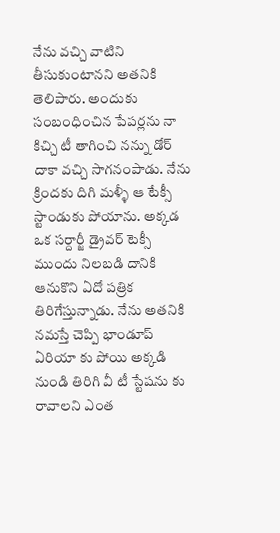నేను వచ్చి వాటిని తీసుకుంటానని అతనికి తెలిపారు. అందుకు సంబంధించిన పేపర్లను నా కిచ్చి టీ తాగించి నన్ను డోర్ దాకా వచ్చి సాగనంపాడు. నేను క్రిందకు దిగి మళ్ళీ ఆ టేక్సీ స్టాండుకు పోయాను. అక్కడ ఒక సర్దార్జీ డ్రైవర్ టెక్సీ ముందు నిలబడి దానికి ఆనుకొని ఏదో పత్రిక తిరిగేస్తున్నాడు. నేను అతనికి నమస్తే చెప్పి భాండూప్ ఏరియా కు పోయి అక్కడి నుండి తిరిగి వీ టీ స్టేషను కు రావాలని ఎంత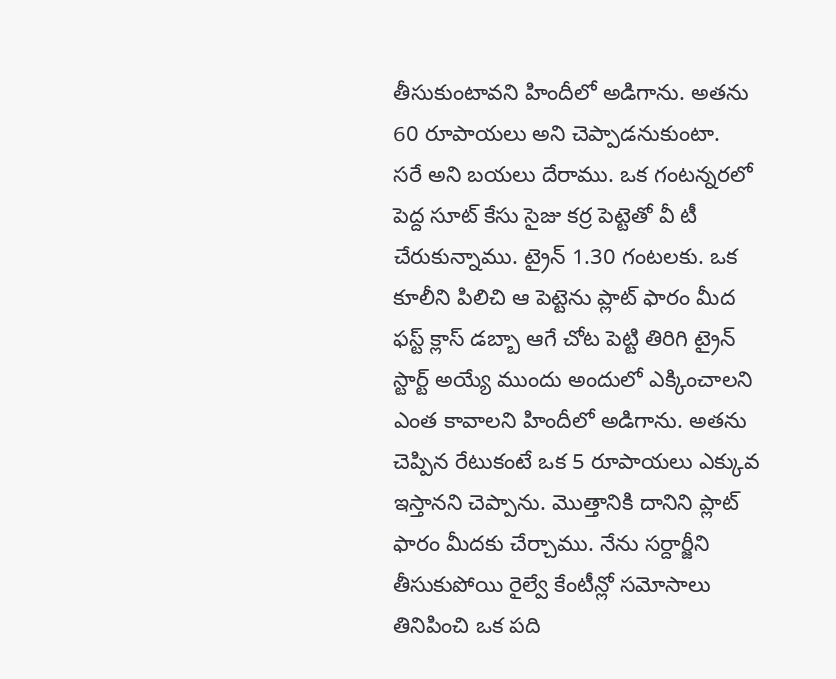తీసుకుంటావని హిందీలో అడిగాను. అతను 60 రూపాయలు అని చెప్పాడనుకుంటా.
సరే అని బయలు దేరాము. ఒక గంటన్నరలో పెద్ద సూట్ కేసు సైజు కర్ర పెట్టెతో వీ టీ చేరుకున్నాము. ట్రైన్ 1.30 గంటలకు. ఒక కూలీని పిలిచి ఆ పెట్టెను ప్లాట్ ఫారం మీద ఫస్ట్ క్లాస్ డబ్బా ఆగే చోట పెట్టి తిరిగి ట్రైన్ స్టార్ట్ అయ్యే ముందు అందులో ఎక్కించాలని ఎంత కావాలని హిందీలో అడిగాను. అతను చెప్పిన రేటుకంటే ఒక 5 రూపాయలు ఎక్కువ ఇస్తానని చెప్పాను. మొత్తానికి దానిని ప్లాట్ ఫారం మీదకు చేర్చాము. నేను సర్దార్జీని తీసుకుపోయి రైల్వే కేంటీన్లో సమోసాలు తినిపించి ఒక పది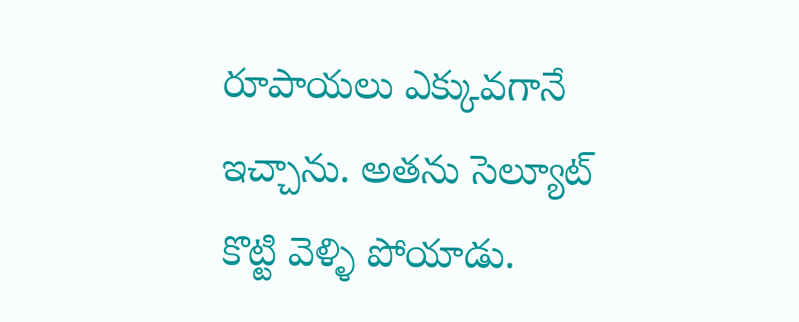రూపాయలు ఎక్కువగానే ఇచ్చాను. అతను సెల్యూట్ కొట్టి వెళ్ళి పోయాడు.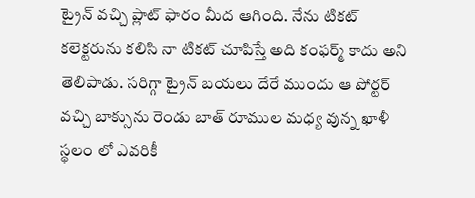ట్రైన్ వచ్చి ప్లాట్ ఫారం మీద ఆగింది. నేను టికట్ కలెక్టరును కలిసి నా టికట్ చూపిస్తే అది కంఫర్మ్ కాదు అని తెలిపాడు. సరిగ్గా ట్రైన్ బయలు దేరే ముందు ఆ పోర్టర్ వచ్చి బాక్సును రెండు బాత్ రూముల మధ్య వున్న ఖాళీ స్థలం లో ఎవరికీ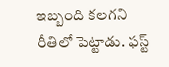ఇబ్బంది కలగని రీతిలో పెట్టాడు. ఫస్ట్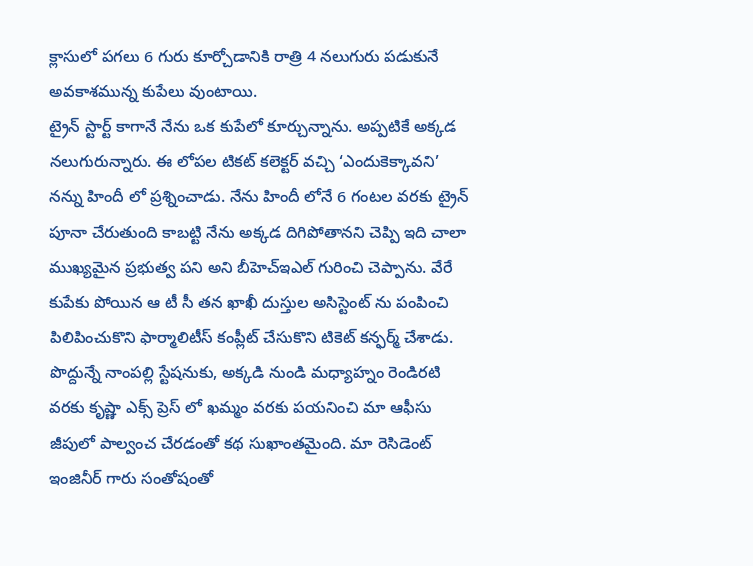క్లాసులో పగలు 6 గురు కూర్చోడానికి రాత్రి 4 నలుగురు పడుకునే అవకాశమున్న కుపేలు వుంటాయి.
ట్రైన్ స్టార్ట్ కాగానే నేను ఒక కుపేలో కూర్చున్నాను. అప్పటికే అక్కడ నలుగురున్నారు. ఈ లోపల టికట్ కలెక్టర్ వచ్చి ‘ఎందుకెక్కావని’ నన్ను హిందీ లో ప్రశ్నించాడు. నేను హిందీ లోనే 6 గంటల వరకు ట్రైన్ పూనా చేరుతుంది కాబట్టి నేను అక్కడ దిగిపోతానని చెప్పి ఇది చాలా ముఖ్యమైన ప్రభుత్వ పని అని బీహెచ్ఇఎల్ గురించి చెప్పాను. వేరే కుపేకు పోయిన ఆ టీ సీ తన ఖాఖీ దుస్తుల అసిస్టెంట్ ను పంపించి పిలిపించుకొని ఫార్మాలిటీస్ కంప్లీట్ చేసుకొని టికెట్ కన్ఫర్మ్ చేశాడు. పొద్దున్నే నాంపల్లి స్టేషనుకు, అక్కడి నుండి మధ్యాహ్నం రెండిరటి వరకు కృష్ణా ఎక్స్ ప్రెస్ లో ఖమ్మం వరకు పయనించి మా ఆఫీసు జీపులో పాల్వంచ చేరడంతో కథ సుఖాంతమైంది. మా రెసిడెంట్ ఇంజినీర్ గారు సంతోషంతో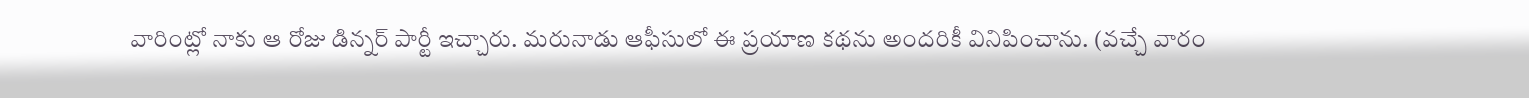వారింట్లో నాకు ఆ రోజు డిన్నర్ పార్టీ ఇచ్చారు. మరునాడు ఆఫీసులో ఈ ప్రయాణ కథను అందరికీ వినిపించాను. (వచ్చే వారం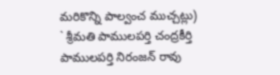మరికొన్ని పాల్వంచ ముచ్చట్లు)
` శ్రీమతి పాములపర్తి చంద్రకీర్తి
పాములపర్తి నిరంజన్ రావు